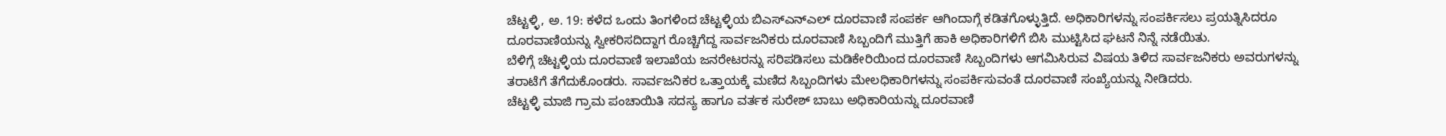ಚೆಟ್ಟಳ್ಳಿ, ಅ. 19: ಕಳೆದ ಒಂದು ತಿಂಗಳಿಂದ ಚೆಟ್ಟಳ್ಳಿಯ ಬಿಎಸ್ಎನ್ಎಲ್ ದೂರವಾಣಿ ಸಂಪರ್ಕ ಆಗಿಂದಾಗ್ಗೆ ಕಡಿತಗೊಳ್ಳುತ್ತಿದೆ. ಅಧಿಕಾರಿಗಳನ್ನು ಸಂಪರ್ಕಿಸಲು ಪ್ರಯತ್ನಿಸಿದರೂ ದೂರವಾಣಿಯನ್ನು ಸ್ವೀಕರಿಸದಿದ್ದಾಗ ರೊಚ್ಚಿಗೆದ್ದ ಸಾರ್ವಜನಿಕರು ದೂರವಾಣಿ ಸಿಬ್ಬಂದಿಗೆ ಮುತ್ತಿಗೆ ಹಾಕಿ ಅಧಿಕಾರಿಗಳಿಗೆ ಬಿಸಿ ಮುಟ್ಟಿಸಿದ ಘಟನೆ ನಿನ್ನೆ ನಡೆಯಿತು.
ಬೆಳಿಗ್ಗೆ ಚೆಟ್ಟಳ್ಳಿಯ ದೂರವಾಣಿ ಇಲಾಖೆಯ ಜನರೇಟರನ್ನು ಸರಿಪಡಿಸಲು ಮಡಿಕೇರಿಯಿಂದ ದೂರವಾಣಿ ಸಿಬ್ಬಂದಿಗಳು ಆಗಮಿಸಿರುವ ವಿಷಯ ತಿಳಿದ ಸಾರ್ವಜನಿಕರು ಅವರುಗಳನ್ನು ತರಾಟೆಗೆ ತೆಗೆದುಕೊಂಡರು. ಸಾರ್ವಜನಿಕರ ಒತ್ತಾಯಕ್ಕೆ ಮಣಿದ ಸಿಬ್ಬಂದಿಗಳು ಮೇಲಧಿಕಾರಿಗಳನ್ನು ಸಂಪರ್ಕಿಸುವಂತೆ ದೂರವಾಣಿ ಸಂಖ್ಯೆಯನ್ನು ನೀಡಿದರು.
ಚೆಟ್ಟಳ್ಳಿ ಮಾಜಿ ಗ್ರಾಮ ಪಂಚಾಯಿತಿ ಸದಸ್ಯ ಹಾಗೂ ವರ್ತಕ ಸುರೇಶ್ ಬಾಬು ಅಧಿಕಾರಿಯನ್ನು ದೂರವಾಣಿ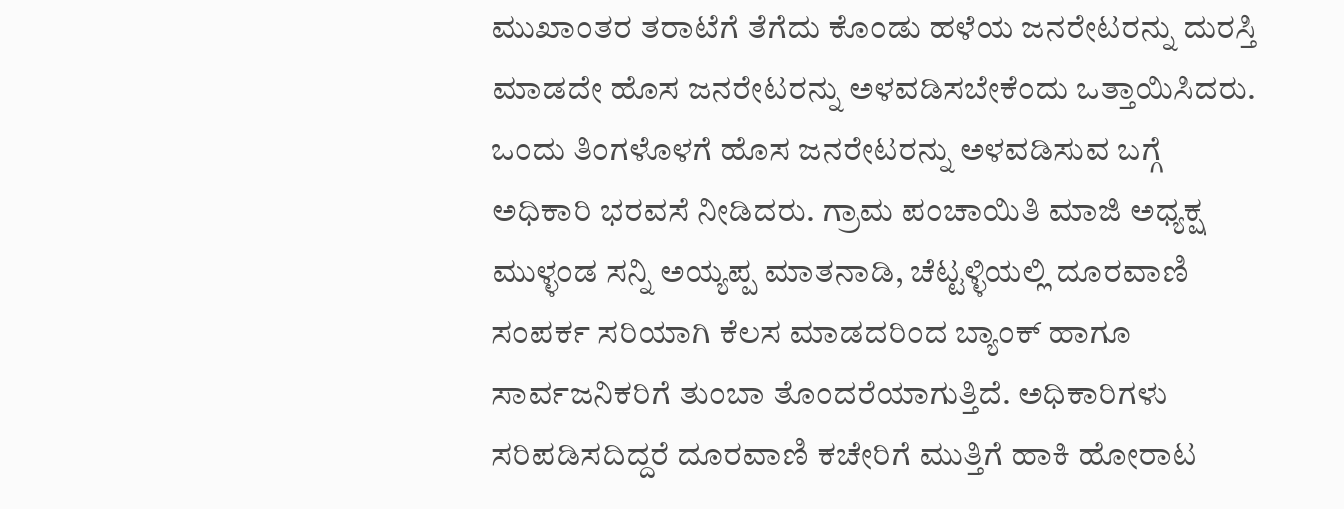ಮುಖಾಂತರ ತರಾಟೆಗೆ ತೆಗೆದು ಕೊಂಡು ಹಳೆಯ ಜನರೇಟರನ್ನು ದುರಸ್ತಿ ಮಾಡದೇ ಹೊಸ ಜನರೇಟರನ್ನು ಅಳವಡಿಸಬೇಕೆಂದು ಒತ್ತಾಯಿಸಿದರು.
ಒಂದು ತಿಂಗಳೊಳಗೆ ಹೊಸ ಜನರೇಟರನ್ನು ಅಳವಡಿಸುವ ಬಗ್ಗೆ ಅಧಿಕಾರಿ ಭರವಸೆ ನೀಡಿದರು. ಗ್ರಾಮ ಪಂಚಾಯಿತಿ ಮಾಜಿ ಅಧ್ಯಕ್ಷ ಮುಳ್ಳಂಡ ಸನ್ನಿ ಅಯ್ಯಪ್ಪ ಮಾತನಾಡಿ, ಚೆಟ್ಟಳ್ಳಿಯಲ್ಲಿ ದೂರವಾಣಿ ಸಂಪರ್ಕ ಸರಿಯಾಗಿ ಕೆಲಸ ಮಾಡದರಿಂದ ಬ್ಯಾಂಕ್ ಹಾಗೂ ಸಾರ್ವಜನಿಕರಿಗೆ ತುಂಬಾ ತೊಂದರೆಯಾಗುತ್ತಿದೆ. ಅಧಿಕಾರಿಗಳು ಸರಿಪಡಿಸದಿದ್ದರೆ ದೂರವಾಣಿ ಕಚೇರಿಗೆ ಮುತ್ತಿಗೆ ಹಾಕಿ ಹೋರಾಟ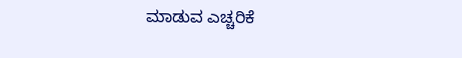ಮಾಡುವ ಎಚ್ಚರಿಕೆ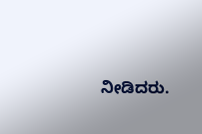ನೀಡಿದರು.